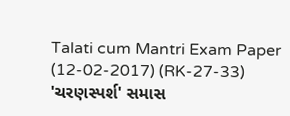Talati cum Mantri Exam Paper (12-02-2017) (RK-27-33)
'ચરણસ્પર્શ' સમાસ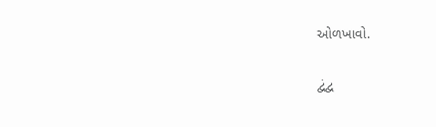ઓળખાવો.

દ્વંદ્વ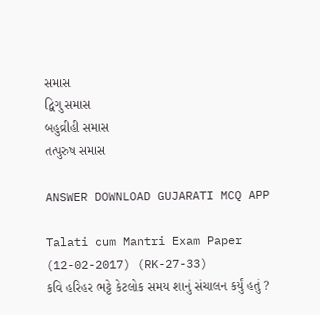સમાસ
દ્વિગુ સમાસ
બહુવ્રીહી સમાસ
તત્પુરુષ સમાસ

ANSWER DOWNLOAD GUJARATI MCQ APP

Talati cum Mantri Exam Paper (12-02-2017) (RK-27-33)
કવિ હરિહર ભટ્ટે કેટલોક સમય શાનું સંચાલન કર્યું હતું ?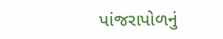પાંજરાપોળનું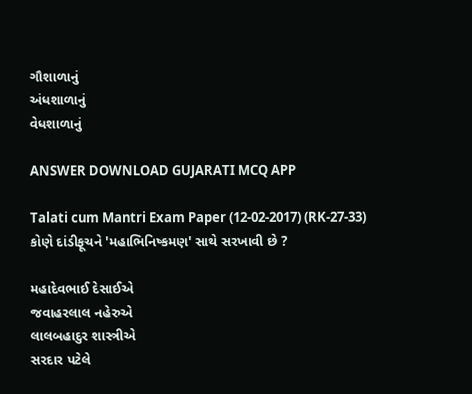ગૌશાળાનું
અંધશાળાનું
વેધશાળાનું

ANSWER DOWNLOAD GUJARATI MCQ APP

Talati cum Mantri Exam Paper (12-02-2017) (RK-27-33)
કોણે દાંડીફૂચને 'મહાભિનિષ્કમણ' સાથે સરખાવી છે ?

મહાદેવભાઈ દેસાઈએ
જવાહરલાલ નહેરુએ
લાલબહાદુર શાસ્ત્રીએ
સરદાર પટેલે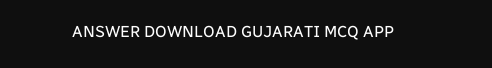ANSWER DOWNLOAD GUJARATI MCQ APP